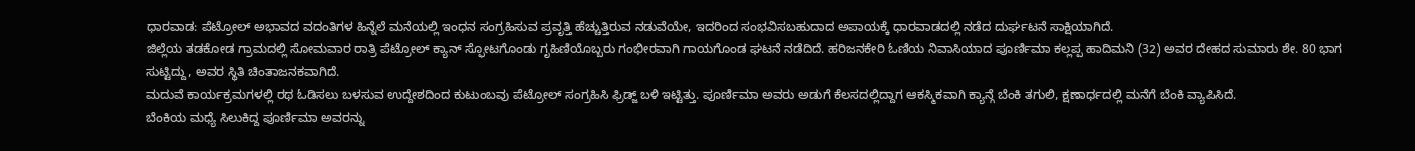ಧಾರವಾಡ: ಪೆಟ್ರೋಲ್ ಅಭಾವದ ವದಂತಿಗಳ ಹಿನ್ನೆಲೆ ಮನೆಯಲ್ಲಿ ಇಂಧನ ಸಂಗ್ರಹಿಸುವ ಪ್ರವೃತ್ತಿ ಹೆಚ್ಚುತ್ತಿರುವ ನಡುವೆಯೇ, ಇದರಿಂದ ಸಂಭವಿಸಬಹುದಾದ ಅಪಾಯಕ್ಕೆ ಧಾರವಾಡದಲ್ಲಿ ನಡೆದ ದುರ್ಘಟನೆ ಸಾಕ್ಷಿಯಾಗಿದೆ.
ಜಿಲ್ಲೆಯ ತಡಕೋಡ ಗ್ರಾಮದಲ್ಲಿ ಸೋಮವಾರ ರಾತ್ರಿ ಪೆಟ್ರೋಲ್ ಕ್ಯಾನ್ ಸ್ಫೋಟಗೊಂಡು ಗೃಹಿಣಿಯೊಬ್ಬರು ಗಂಭೀರವಾಗಿ ಗಾಯಗೊಂಡ ಘಟನೆ ನಡೆದಿದೆ. ಹರಿಜನಕೇರಿ ಓಣಿಯ ನಿವಾಸಿಯಾದ ಪೂರ್ಣಿಮಾ ಕಲ್ಲಪ್ಪ ಹಾದಿಮನಿ (32) ಅವರ ದೇಹದ ಸುಮಾರು ಶೇ. 80 ಭಾಗ ಸುಟ್ಟಿದ್ದು, ಅವರ ಸ್ಥಿತಿ ಚಿಂತಾಜನಕವಾಗಿದೆ.
ಮದುವೆ ಕಾರ್ಯಕ್ರಮಗಳಲ್ಲಿ ರಥ ಓಡಿಸಲು ಬಳಸುವ ಉದ್ದೇಶದಿಂದ ಕುಟುಂಬವು ಪೆಟ್ರೋಲ್ ಸಂಗ್ರಹಿಸಿ ಫ್ರಿಡ್ಜ್ ಬಳಿ ಇಟ್ಟಿತ್ತು. ಪೂರ್ಣಿಮಾ ಅವರು ಅಡುಗೆ ಕೆಲಸದಲ್ಲಿದ್ದಾಗ ಆಕಸ್ಮಿಕವಾಗಿ ಕ್ಯಾನ್ಗೆ ಬೆಂಕಿ ತಗುಲಿ, ಕ್ಷಣಾರ್ಧದಲ್ಲಿ ಮನೆಗೆ ಬೆಂಕಿ ವ್ಯಾಪಿಸಿದೆ.
ಬೆಂಕಿಯ ಮಧ್ಯೆ ಸಿಲುಕಿದ್ದ ಪೂರ್ಣಿಮಾ ಅವರನ್ನು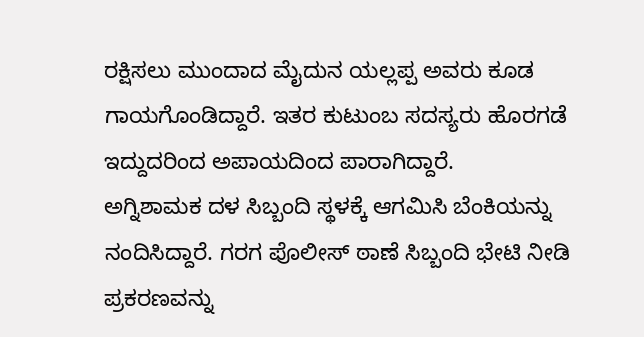ರಕ್ಷಿಸಲು ಮುಂದಾದ ಮೈದುನ ಯಲ್ಲಪ್ಪ ಅವರು ಕೂಡ ಗಾಯಗೊಂಡಿದ್ದಾರೆ. ಇತರ ಕುಟುಂಬ ಸದಸ್ಯರು ಹೊರಗಡೆ ಇದ್ದುದರಿಂದ ಅಪಾಯದಿಂದ ಪಾರಾಗಿದ್ದಾರೆ.
ಅಗ್ನಿಶಾಮಕ ದಳ ಸಿಬ್ಬಂದಿ ಸ್ಥಳಕ್ಕೆ ಆಗಮಿಸಿ ಬೆಂಕಿಯನ್ನು ನಂದಿಸಿದ್ದಾರೆ. ಗರಗ ಪೊಲೀಸ್ ಠಾಣೆ ಸಿಬ್ಬಂದಿ ಭೇಟಿ ನೀಡಿ ಪ್ರಕರಣವನ್ನು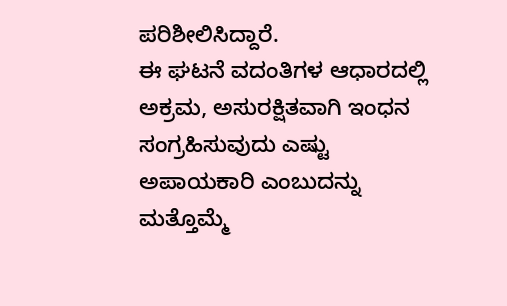ಪರಿಶೀಲಿಸಿದ್ದಾರೆ.
ಈ ಘಟನೆ ವದಂತಿಗಳ ಆಧಾರದಲ್ಲಿ ಅಕ್ರಮ, ಅಸುರಕ್ಷಿತವಾಗಿ ಇಂಧನ ಸಂಗ್ರಹಿಸುವುದು ಎಷ್ಟು ಅಪಾಯಕಾರಿ ಎಂಬುದನ್ನು ಮತ್ತೊಮ್ಮೆ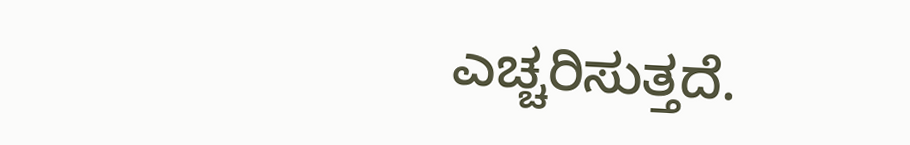ಎಚ್ಚರಿಸುತ್ತದೆ.